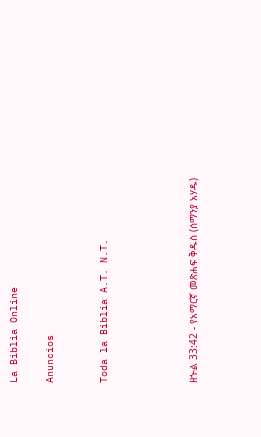La Biblia Online

Anuncios


Toda la Biblia A.T. N.T.




ዘኍል 33:42 - የአማርኛ መጽሐፍ ቅዱስ (ሰማንያ አሃዱ)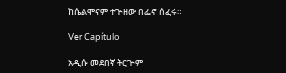ከሴልሞናም ተጕዘው በፌኖ ሰፈሩ።

Ver Capítulo

አዲሱ መደበኛ ትርጒም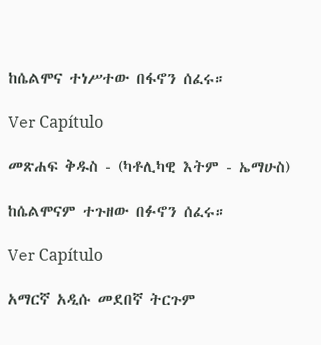ከሴልሞና ተነሥተው በፋኖን ሰፈሩ።

Ver Capítulo

መጽሐፍ ቅዱስ - (ካቶሊካዊ እትም - ኤማሁስ)

ከሴልሞናም ተጉዘው በፉኖን ሰፈሩ።

Ver Capítulo

አማርኛ አዲሱ መደበኛ ትርጉም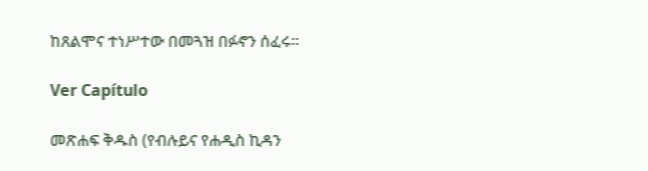ከጸልሞና ተነሥተው በመጓዝ በፉኖን ሰፈሩ።

Ver Capítulo

መጽሐፍ ቅዱስ (የብሉይና የሐዲስ ኪዳን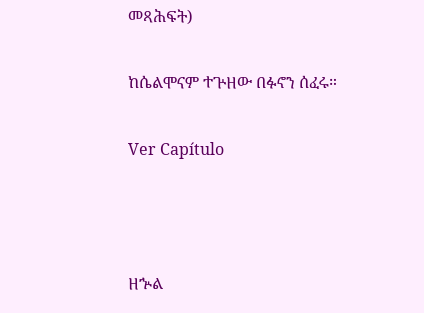መጻሕፍት)

ከሴልሞናም ተጕዘው በፉኖን ሰፈሩ።

Ver Capítulo



ዘኍል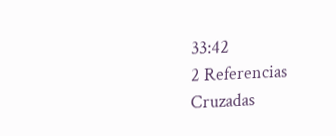33:42
2 Referencias Cruzadas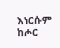እነርሱም ከሖር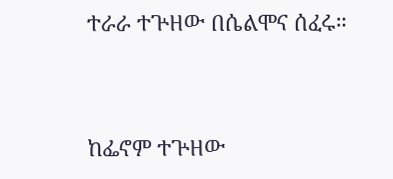ተራራ ተጕዘው በሴልሞና ሰፈሩ።


ከፌኖም ተጕዘው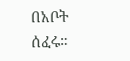በአቦት ሰፈሩ።